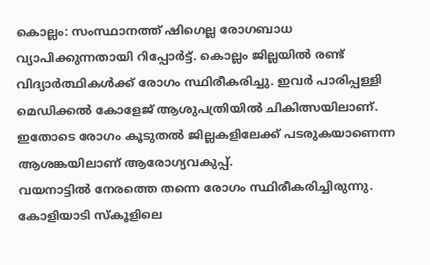കൊല്ലം: സംസ്ഥാനത്ത് ഷിഗെല്ല രോഗബാധ വ്യാപിക്കുന്നതായി റിപ്പോർട്ട്. കൊല്ലം ജില്ലയിൽ രണ്ട് വിദ്യാർത്ഥികൾക്ക് രോഗം സ്ഥിരീകരിച്ചു. ഇവർ പാരിപ്പള്ളി മെഡിക്കൽ കോളേജ് ആശുപത്രിയിൽ ചികിത്സയിലാണ്. ഇതോടെ രോഗം കൂടുതൽ ജില്ലകളിലേക്ക് പടരുകയാണെന്ന ആശങ്കയിലാണ് ആരോഗ്യവകുപ്പ്.
വയനാട്ടിൽ നേരത്തെ തന്നെ രോഗം സ്ഥിരീകരിച്ചിരുന്നു. കോളിയാടി സ്കൂളിലെ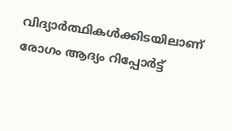വിദ്യാർത്ഥികൾക്കിടയിലാണ് രോഗം ആദ്യം റിപ്പോർട്ട്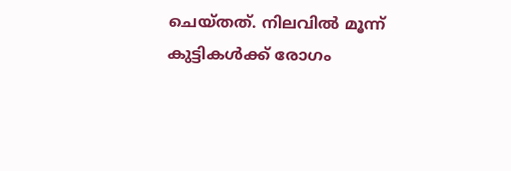ചെയ്തത്. നിലവിൽ മൂന്ന് കുട്ടികൾക്ക് രോഗം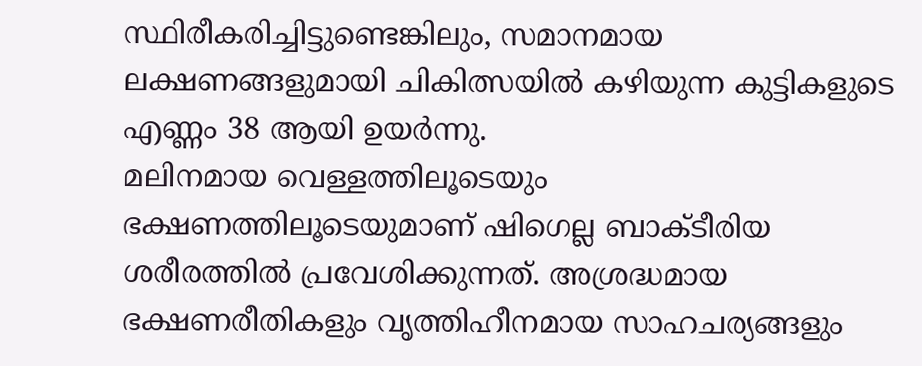സ്ഥിരീകരിച്ചിട്ടുണ്ടെങ്കിലും, സമാനമായ ലക്ഷണങ്ങളുമായി ചികിത്സയിൽ കഴിയുന്ന കുട്ടികളുടെ എണ്ണം 38 ആയി ഉയർന്നു.
മലിനമായ വെള്ളത്തിലൂടെയും ഭക്ഷണത്തിലൂടെയുമാണ് ഷിഗെല്ല ബാക്ടീരിയ ശരീരത്തിൽ പ്രവേശിക്കുന്നത്. അശ്രദ്ധമായ ഭക്ഷണരീതികളും വൃത്തിഹീനമായ സാഹചര്യങ്ങളും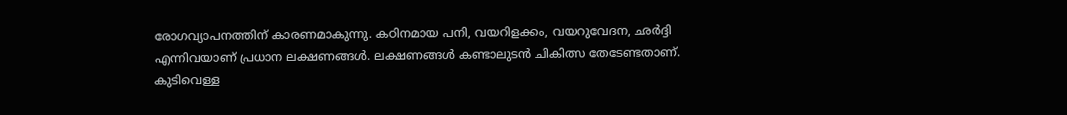രോഗവ്യാപനത്തിന് കാരണമാകുന്നു. കഠിനമായ പനി, വയറിളക്കം, വയറുവേദന, ഛർദ്ദി എന്നിവയാണ് പ്രധാന ലക്ഷണങ്ങൾ. ലക്ഷണങ്ങൾ കണ്ടാലുടൻ ചികിത്സ തേടേണ്ടതാണ്. കുടിവെള്ള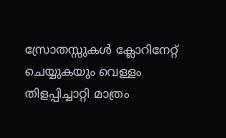സ്രോതസ്സുകൾ ക്ലോറിനേറ്റ് ചെയ്യുകയും വെള്ളം തിളപ്പിച്ചാറ്റി മാത്രം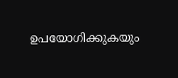ഉപയോഗിക്കുകയും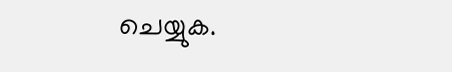ചെയ്യുക.